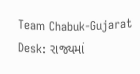Team Chabuk-Gujarat Desk: રાજ્યમાં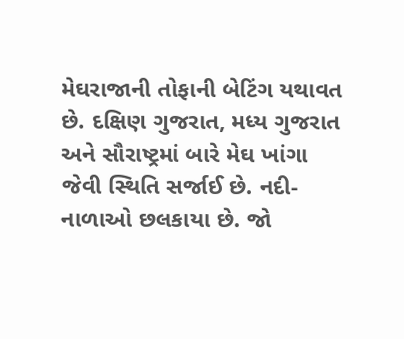મેઘરાજાની તોફાની બેટિંગ યથાવત છે. દક્ષિણ ગુજરાત, મધ્ય ગુજરાત અને સૌરાષ્ટ્રમાં બારે મેઘ ખાંગા જેવી સ્થિતિ સર્જાઈ છે. નદી-નાળાઓ છલકાયા છે. જો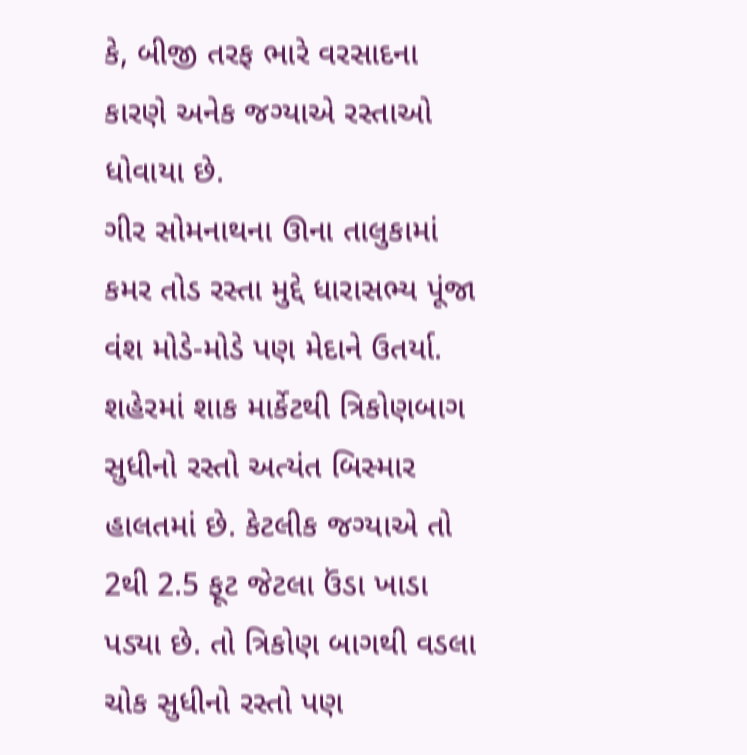કે, બીજી તરફ ભારે વરસાદના કારણે અનેક જગ્યાએ રસ્તાઓ ધોવાયા છે.
ગીર સોમનાથના ઊના તાલુકામાં કમર તોડ રસ્તા મુદ્દે ધારાસભ્ય પૂંજા વંશ મોડે-મોડે પણ મેદાને ઉતર્યા. શહેરમાં શાક માર્કેટથી ત્રિકોણબાગ સુધીનો રસ્તો અત્યંત બિસ્માર હાલતમાં છે. કેટલીક જગ્યાએ તો 2થી 2.5 ફૂટ જેટલા ઉંડા ખાડા પડ્યા છે. તો ત્રિકોણ બાગથી વડલા ચોક સુધીનો રસ્તો પણ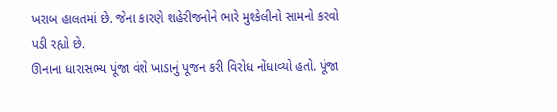ખરાબ હાલતમાં છે. જેના કારણે શહેરીજનોને ભારે મુશ્કેલીનો સામનો કરવો પડી રહ્યો છે.
ઊનાના ધારાસભ્ય પૂંજા વંશે ખાડાનું પૂજન કરી વિરોધ નોંધાવ્યો હતો. પૂંજા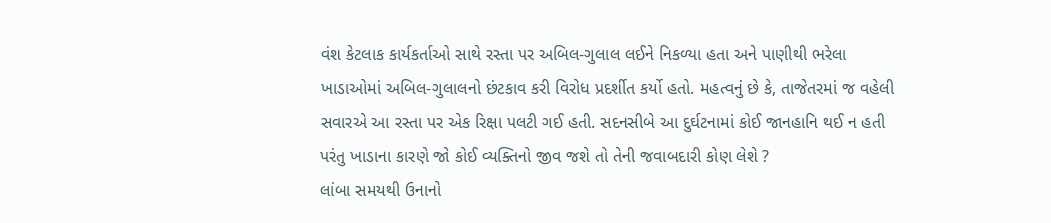વંશ કેટલાક કાર્યકર્તાઓ સાથે રસ્તા પર અબિલ-ગુલાલ લઈને નિકળ્યા હતા અને પાણીથી ભરેલા ખાડાઓમાં અબિલ-ગુલાલનો છંટકાવ કરી વિરોધ પ્રદર્શીત કર્યો હતો. મહત્વનું છે કે, તાજેતરમાં જ વહેલી સવારએ આ રસ્તા પર એક રિક્ષા પલટી ગઈ હતી. સદનસીબે આ દુર્ઘટનામાં કોઈ જાનહાનિ થઈ ન હતી પરંતુ ખાડાના કારણે જો કોઈ વ્યક્તિનો જીવ જશે તો તેની જવાબદારી કોણ લેશે ?
લાંબા સમયથી ઉનાનો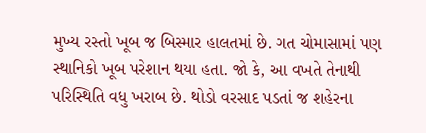મુખ્ય રસ્તો ખૂબ જ બિસ્માર હાલતમાં છે. ગત ચોમાસામાં પણ સ્થાનિકો ખૂબ પરેશાન થયા હતા. જો કે, આ વખતે તેનાથી પરિસ્થિતિ વધુ ખરાબ છે. થોડો વરસાદ પડતાં જ શહેરના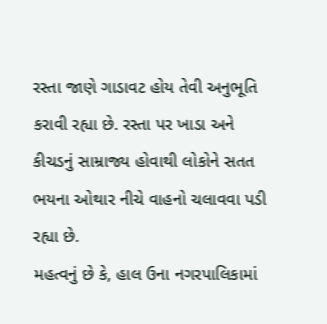રસ્તા જાણે ગાડાવટ હોય તેવી અનુભૂતિ કરાવી રહ્યા છે. રસ્તા પર ખાડા અને કીચડનું સામ્રાજ્ય હોવાથી લોકોને સતત ભયના ઓથાર નીચે વાહનો ચલાવવા પડી રહ્યા છે.
મહત્વનું છે કે, હાલ ઉના નગરપાલિકામાં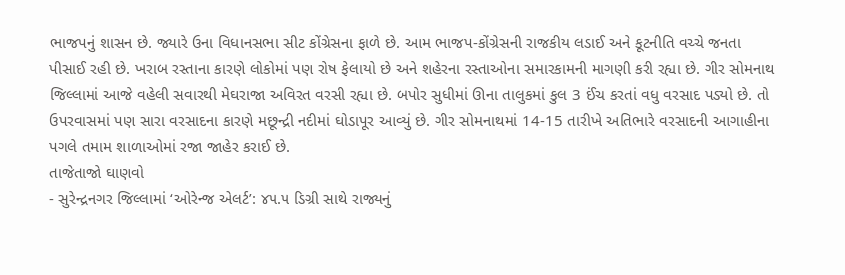ભાજપનું શાસન છે. જ્યારે ઉના વિધાનસભા સીટ કોંગ્રેસના ફાળે છે. આમ ભાજપ-કોંગ્રેસની રાજકીય લડાઈ અને કૂટનીતિ વચ્ચે જનતા પીસાઈ રહી છે. ખરાબ રસ્તાના કારણે લોકોમાં પણ રોષ ફેલાયો છે અને શહેરના રસ્તાઓના સમારકામની માગણી કરી રહ્યા છે. ગીર સોમનાથ જિલ્લામાં આજે વહેલી સવારથી મેઘરાજા અવિરત વરસી રહ્યા છે. બપોર સુધીમાં ઊના તાલુકમાં કુલ 3 ઈંચ કરતાં વધુ વરસાદ પડ્યો છે. તો ઉપરવાસમાં પણ સારા વરસાદના કારણે મછૂન્દ્રી નદીમાં ઘોડાપૂર આવ્યું છે. ગીર સોમનાથમાં 14-15 તારીખે અતિભારે વરસાદની આગાહીના પગલે તમામ શાળાઓમાં રજા જાહેર કરાઈ છે.
તાજેતાજો ઘાણવો
- સુરેન્દ્રનગર જિલ્લામાં ‘ઓરેન્જ એલર્ટ’: ૪૫.૫ ડિગ્રી સાથે રાજ્યનું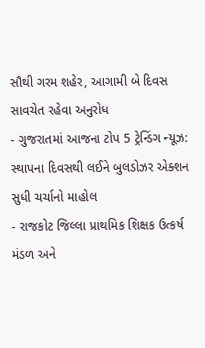સૌથી ગરમ શહેર, આગામી બે દિવસ સાવચેત રહેવા અનુરોધ
- ગુજરાતમાં આજના ટોપ 5 ટ્રેન્ડિંગ ન્યૂઝ: સ્થાપના દિવસથી લઈને બુલડોઝર એક્શન સુધી ચર્ચાનો માહોલ
- રાજકોટ જિલ્લા પ્રાથમિક શિક્ષક ઉત્કર્ષ મંડળ અને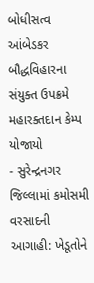બોધીસત્વ આંબેડકર બૌદ્ધવિહારના સંયુક્ત ઉપક્રમે મહારક્તદાન કેમ્પ યોજાયો
- સુરેન્દ્રનગર જિલ્લામાં કમોસમી વરસાદની આગાહી: ખેડૂતોને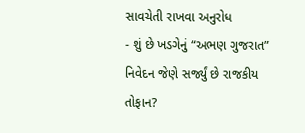સાવચેતી રાખવા અનુરોધ
- શું છે ખડગેનું “અભણ ગુજરાત” નિવેદન જેણે સર્જ્યું છે રાજકીય તોફાન?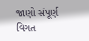જાણો સંપૂર્ણ વિગત